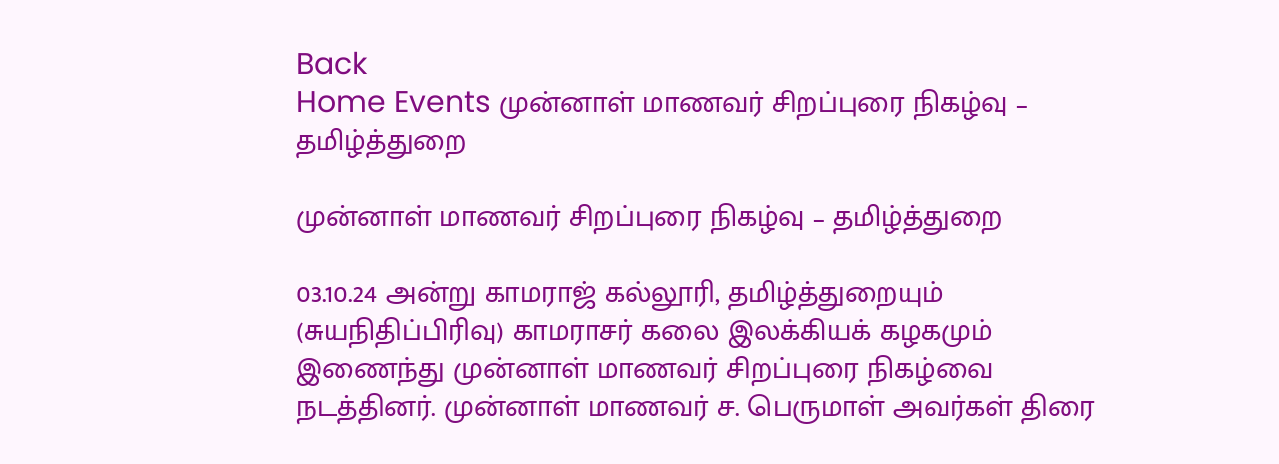Back
Home Events முன்னாள் மாணவர் சிறப்புரை நிகழ்வு – தமிழ்த்துறை

முன்னாள் மாணவர் சிறப்புரை நிகழ்வு – தமிழ்த்துறை

03.10.24 அன்று காமராஜ் கல்லூரி, தமிழ்த்துறையும் (சுயநிதிப்பிரிவு) காமராசர் கலை இலக்கியக் கழகமும் இணைந்து முன்னாள் மாணவர் சிறப்புரை நிகழ்வை நடத்தினர். முன்னாள் மாணவர் ச. பெருமாள் அவர்கள் திரை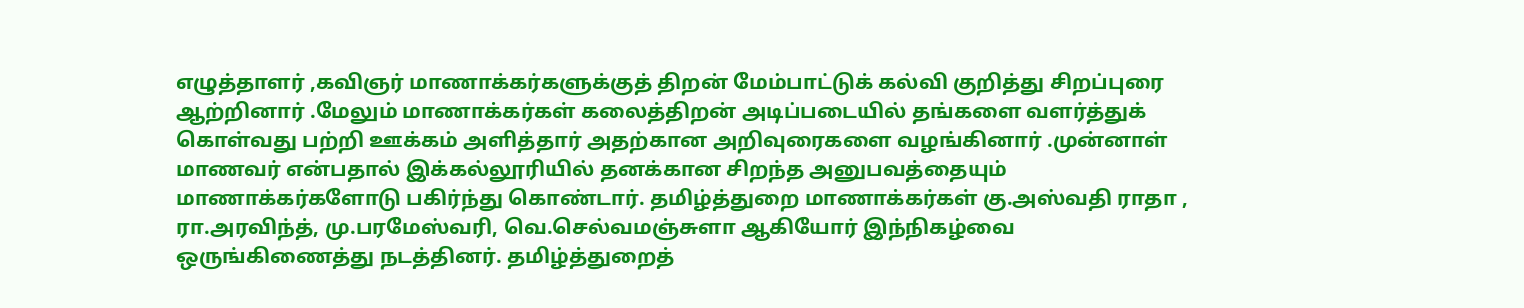எழுத்தாளர் ,கவிஞர் மாணாக்கர்களுக்குத் திறன் மேம்பாட்டுக் கல்வி குறித்து சிறப்புரை ஆற்றினார் .மேலும் மாணாக்கர்கள் கலைத்திறன் அடிப்படையில் தங்களை வளர்த்துக் கொள்வது பற்றி ஊக்கம் அளித்தார் அதற்கான அறிவுரைகளை வழங்கினார் .முன்னாள் மாணவர் என்பதால் இக்கல்லூரியில் தனக்கான சிறந்த அனுபவத்தையும் மாணாக்கர்களோடு பகிர்ந்து கொண்டார். தமிழ்த்துறை மாணாக்கர்கள் கு.அஸ்வதி ராதா , ரா.அரவிந்த், மு.பரமேஸ்வரி, வெ.செல்வமஞ்சுளா ஆகியோர் இந்நிகழ்வை ஒருங்கிணைத்து நடத்தினர். தமிழ்த்துறைத்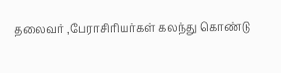தலைவர் ,பேராசிரியர்கள் கலந்து கொண்டு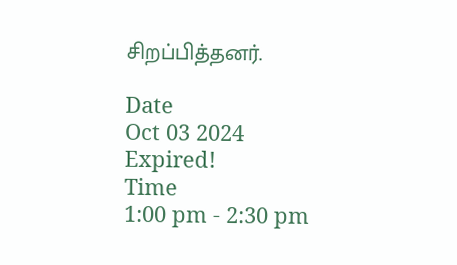சிறப்பித்தனர்.

Date
Oct 03 2024
Expired!
Time
1:00 pm - 2:30 pm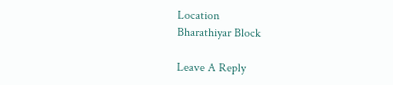Location
Bharathiyar Block

Leave A Reply